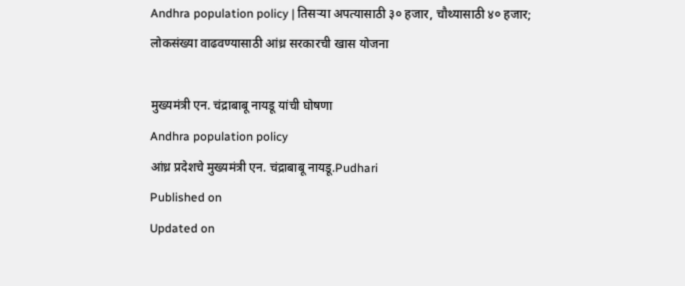Andhra population policy | तिसऱ्या अपत्यासाठी ३० हजार, चौथ्यासाठी ४० हजार; लोकसंख्या वाढवण्यासाठी आंध्र सरकारची खास योजना

मुख्यमंत्री एन. चंद्राबाबू नायडू यांची घोषणा
Andhra population policy
आंध्र प्रदेशचे मुख्यमंत्री एन. चंद्राबाबू नायडू.Pudhari
Published on
Updated on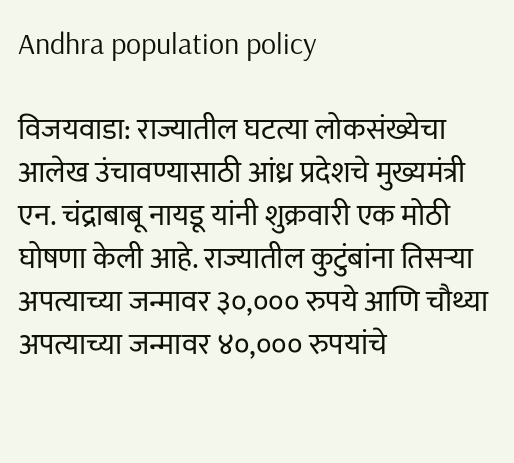Andhra population policy

विजयवाडा: राज्यातील घटत्या लोकसंख्येचा आलेख उंचावण्यासाठी आंध्र प्रदेशचे मुख्यमंत्री एन. चंद्राबाबू नायडू यांनी शुक्रवारी एक मोठी घोषणा केली आहे. राज्यातील कुटुंबांना तिसऱ्या अपत्याच्या जन्मावर ३०,००० रुपये आणि चौथ्या अपत्याच्या जन्मावर ४०,००० रुपयांचे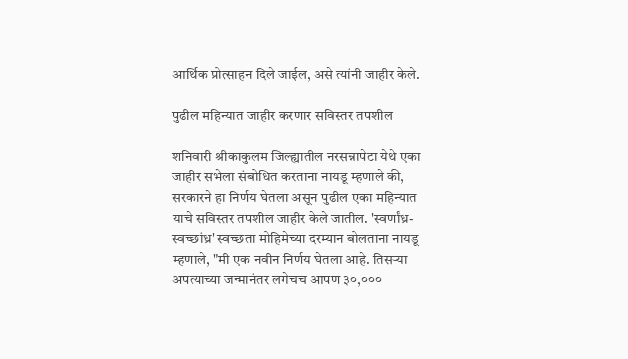आर्थिक प्रोत्साहन दिले जाईल, असे त्यांनी जाहीर केले.

पुढील महिन्‍यात जाहीर करणार सविस्‍तर तपशील

शनिवारी श्रीकाकुलम जिल्ह्यातील नरसन्नापेटा येथे एका जाहीर सभेला संबोधित करताना नायडू म्हणाले की, सरकारने हा निर्णय घेतला असून पुढील एका महिन्यात याचे सविस्तर तपशील जाहीर केले जातील. 'स्वर्णांध्र-स्वच्छांध्र' स्वच्छता मोहिमेच्या दरम्यान बोलताना नायडू म्हणाले, "मी एक नवीन निर्णय घेतला आहे. तिसऱ्या अपत्याच्या जन्मानंतर लगेचच आपण ३०,०००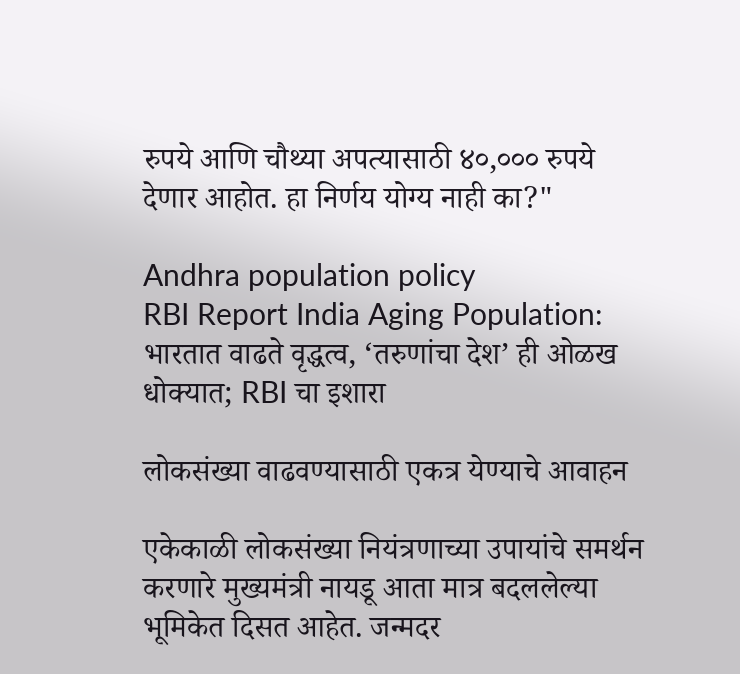रुपये आणि चौथ्या अपत्यासाठी ४०,००० रुपये देणार आहोत. हा निर्णय योग्य नाही का?"

Andhra population policy
RBI Report India Aging Population: भारतात वाढते वृद्धत्व, ‘तरुणांचा देश’ ही ओळख धोक्यात; RBI चा इशारा

लोकसंख्या वाढवण्यासाठी एकत्र येण्याचे आवाहन

एकेकाळी लोकसंख्या नियंत्रणाच्या उपायांचे समर्थन करणारे मुख्यमंत्री नायडू आता मात्र बदललेल्या भूमिकेत दिसत आहेत. जन्मदर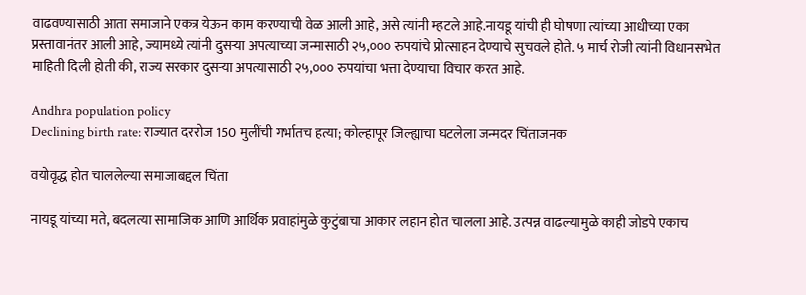वाढवण्यासाठी आता समाजाने एकत्र येऊन काम करण्याची वेळ आली आहे, असे त्यांनी म्हटले आहे.नायडू यांची ही घोषणा त्यांच्या आधीच्या एका प्रस्तावानंतर आली आहे, ज्यामध्ये त्यांनी दुसऱ्या अपत्याच्या जन्मासाठी २५,००० रुपयांचे प्रोत्साहन देण्याचे सुचवले होते. ५ मार्च रोजी त्यांनी विधानसभेत माहिती दिली होती की, राज्य सरकार दुसऱ्या अपत्यासाठी २५,००० रुपयांचा भत्ता देण्याचा विचार करत आहे.

Andhra population policy
Declining birth rate: राज्यात दररोज 150 मुलींची गर्भातच हत्या; कोल्हापूर जिल्ह्याचा घटलेला जन्मदर चिंताजनक

वयोवृद्ध होत चाललेल्या समाजाबद्दल चिंता

नायडू यांच्या मते, बदलत्या सामाजिक आणि आर्थिक प्रवाहांमुळे कुटुंबाचा आकार लहान होत चालला आहे. उत्पन्न वाढल्यामुळे काही जोडपे एकाच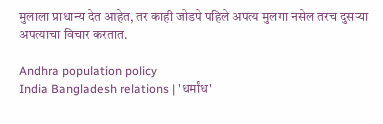मुलाला प्राधान्य देत आहेत, तर काही जोडपे पहिले अपत्य मुलगा नसेल तरच दुसऱ्या अपत्याचा विचार करतात.

Andhra population policy
India Bangladesh relations | 'धर्मांध'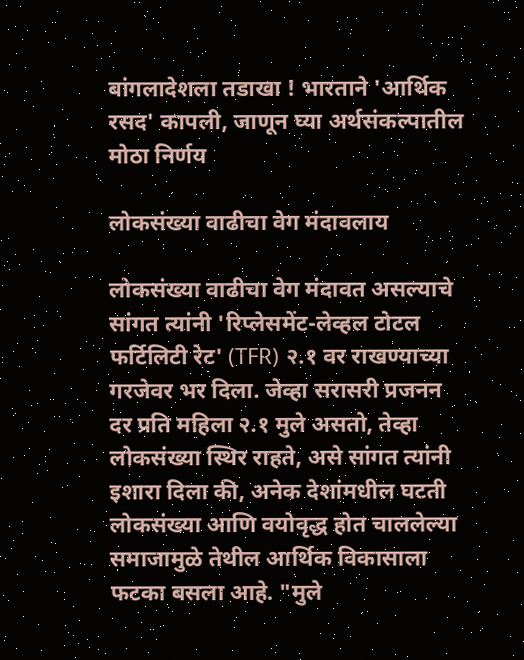बांगलादेशला तडाखा ! भारताने 'आर्थिक रसद' कापली, जाणून घ्या अर्थसंकल्पातील मोठा निर्णय

लोकसंख्या वाढीचा वेग मंदावलाय

लोकसंख्या वाढीचा वेग मंदावत असल्याचे सांगत त्यांनी 'रिप्लेसमेंट-लेव्हल टोटल फर्टिलिटी रेट' (TFR) २.१ वर राखण्याच्या गरजेवर भर दिला. जेव्हा सरासरी प्रजनन दर प्रति महिला २.१ मुले असतो, तेव्हा लोकसंख्या स्थिर राहते, असे सांगत त्यांनी इशारा दिला की, अनेक देशांमधील घटती लोकसंख्या आणि वयोवृद्ध होत चाललेल्या समाजामुळे तेथील आर्थिक विकासाला फटका बसला आहे. "मुले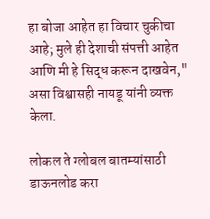हा बोजा आहेत हा विचार चुकीचा आहे; मुले ही देशाची संपत्ती आहेत आणि मी हे सिद्ध करून दाखवेन," असा विश्वासही नायडू यांनी व्यक्त केला.

लोकल ते ग्लोबल बातम्यांसाठी डाऊनलोड करा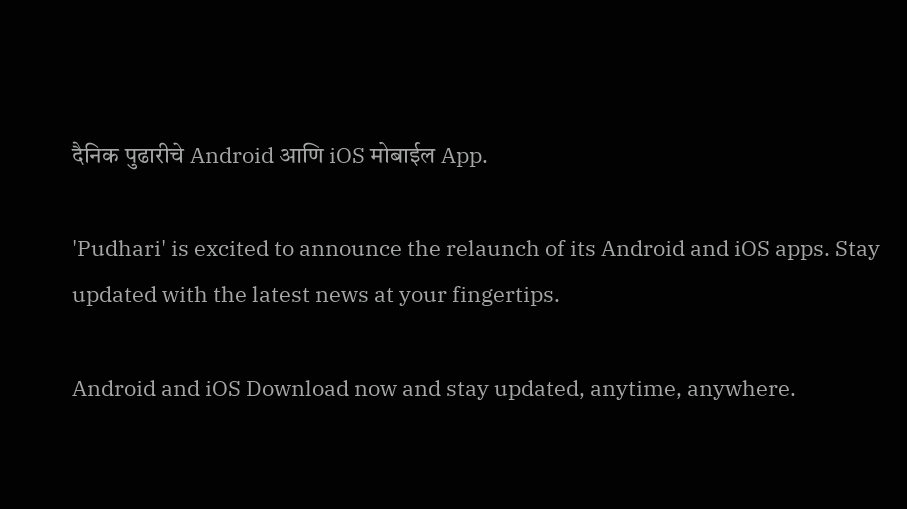दैनिक पुढारीचे Android आणि iOS मोबाईल App.

'Pudhari' is excited to announce the relaunch of its Android and iOS apps. Stay updated with the latest news at your fingertips.

Android and iOS Download now and stay updated, anytime, anywhere.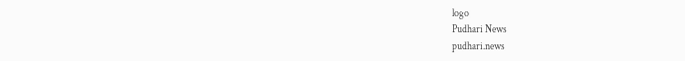logo
Pudhari News
pudhari.news